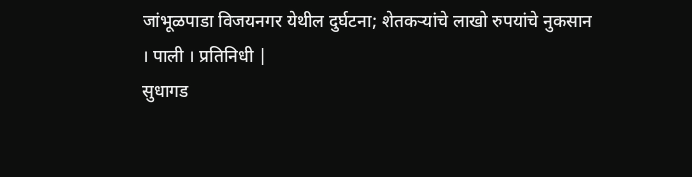जांभूळपाडा विजयनगर येथील दुर्घटना; शेतकऱ्यांचे लाखो रुपयांचे नुकसान
। पाली । प्रतिनिधी |
सुधागड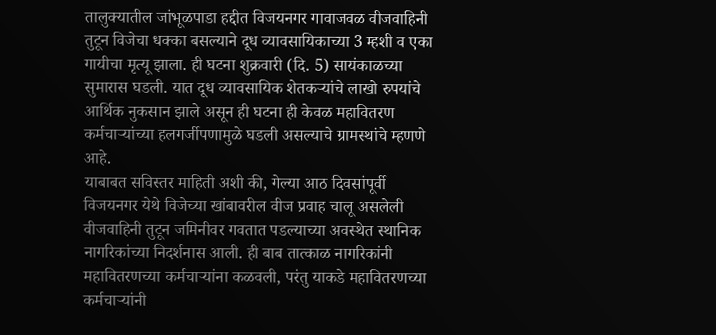तालुक्यातील जांभूळपाडा हद्दीत विजयनगर गावाजवळ वीजवाहिनी तुटून विजेचा धक्का बसल्याने दूध व्यावसायिकाच्या 3 म्हशी व एका गायीचा मृत्यू झाला. ही घटना शुक्रवारी (दि. 5) सायंकाळच्या सुमारास घडली. यात दूध व्यावसायिक शेतकऱ्यांचे लाखो रुपयांचे आर्थिक नुकसान झाले असून ही घटना ही केवळ महावितरण कर्मचाऱ्यांच्या हलगर्जीपणामुळे घडली असल्याचे ग्रामस्थांचे म्हणणे आहे.
याबाबत सविस्तर माहिती अशी की, गेल्या आठ दिवसांपूर्वी विजयनगर येथे विजेच्या खांबावरील वीज प्रवाह चालू असलेली वीजवाहिनी तुटून जमिनीवर गवतात पडल्याच्या अवस्थेत स्थानिक नागरिकांच्या निदर्शनास आली. ही बाब तात्काळ नागरिकांनी महावितरणच्या कर्मचाऱ्यांना कळवली, परंतु याकडे महावितरणच्या कर्मचाऱ्यांनी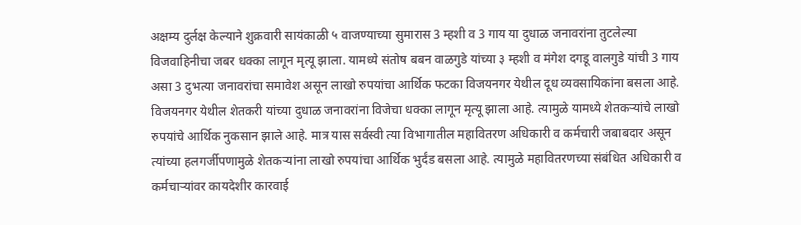अक्षम्य दुर्लक्ष केल्याने शुक्रवारी सायंकाळी ५ वाजण्याच्या सुमारास 3 म्हशी व 3 गाय या दुधाळ जनावरांना तुटलेल्या विजवाहिनीचा जबर धक्का लागून मृत्यू झाला. यामध्ये संतोष बबन वाळगुडे यांच्या ३ म्हशी व मंगेश दगडू वालगुडे यांची 3 गाय असा 3 दुभत्या जनावरांचा समावेश असून लाखो रुपयांचा आर्थिक फटका विजयनगर येथील दूध व्यवसायिकांना बसला आहे.
विजयनगर येथील शेतकरी यांच्या दुधाळ जनावरांना विजेचा धक्का लागून मृत्यू झाला आहे. त्यामुळे यामध्ये शेतकऱ्यांचे लाखो रुपयांचे आर्थिक नुकसान झाले आहे. मात्र यास सर्वस्वी त्या विभागातील महावितरण अधिकारी व कर्मचारी जबाबदार असून त्यांच्या हलगर्जीपणामुळे शेतकऱ्यांना लाखो रुपयांचा आर्थिक भुर्दंड बसला आहे. त्यामुळे महावितरणच्या संबंधित अधिकारी व कर्मचाऱ्यांवर कायदेशीर कारवाई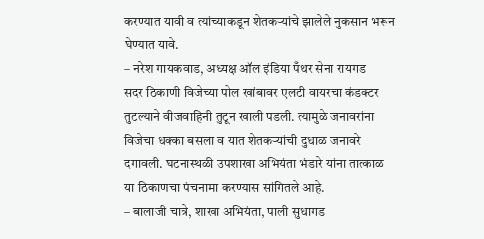करण्यात यावी व त्यांच्याकडून शेतकऱ्यांचे झालेले नुकसान भरून घेण्यात यावे.
– नरेश गायकवाड, अध्यक्ष ऑल इंडिया पँथर सेना रायगड
सदर ठिकाणी विजेच्या पोल खांबावर एलटी वायरचा कंडक्टर तुटल्याने वीजवाहिनी तुटून खाली पडली. त्यामुळे जनावरांना विजेचा धक्का बसला व यात शेतकऱ्यांची दुधाळ जनावरे दगावली. घटनास्थळी उपशाखा अभियंता भंडारे यांना तात्काळ या ठिकाणचा पंचनामा करण्यास सांगितले आहे.
– बालाजी चात्रे, शाखा अभियंता, पाली सुधागड